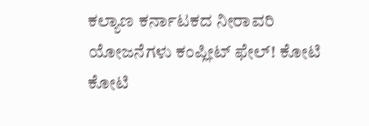ಕಲ್ಯಾಣ ಕರ್ನಾಟಕದ ನೀರಾವರಿ ಯೋಜನೆಗಳು ಕಂಪ್ಲೀಟ್ ಫೇಲ್! ಕೋಟಿ ಕೋಟಿ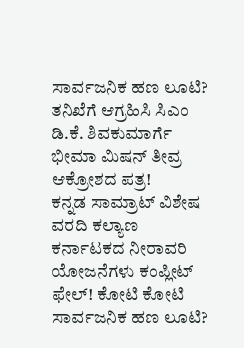ಸಾರ್ವಜನಿಕ ಹಣ ಲೂಟಿ? ತನಿಖೆಗೆ ಆಗ್ರಹಿಸಿ ಸಿಎಂ ಡಿ.ಕೆ. ಶಿವಕುಮಾರ್ಗೆ ಭೀಮಾ ಮಿಷನ್ ತೀವ್ರ ಆಕ್ರೋಶದ ಪತ್ರ!
ಕನ್ನಡ ಸಾಮ್ರಾಟ್ ವಿಶೇಷ ವರದಿ ಕಲ್ಯಾಣ ಕರ್ನಾಟಕದ ನೀರಾವರಿ ಯೋಜನೆಗಳು ಕಂಪ್ಲೀಟ್ ಫೇಲ್! ಕೋಟಿ ಕೋಟಿ ಸಾರ್ವಜನಿಕ ಹಣ ಲೂಟಿ?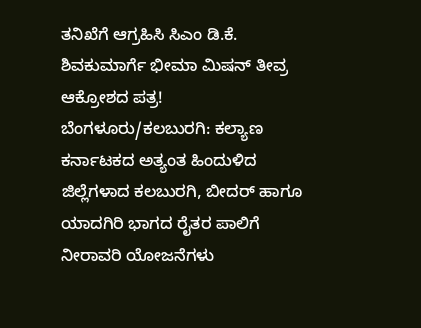ತನಿಖೆಗೆ ಆಗ್ರಹಿಸಿ ಸಿಎಂ ಡಿ.ಕೆ. ಶಿವಕುಮಾರ್ಗೆ ಭೀಮಾ ಮಿಷನ್ ತೀವ್ರ ಆಕ್ರೋಶದ ಪತ್ರ! ಬೆಂಗಳೂರು/ಕಲಬುರಗಿ: ಕಲ್ಯಾಣ ಕರ್ನಾಟಕದ ಅತ್ಯಂತ ಹಿಂದುಳಿದ ಜಿಲ್ಲೆಗಳಾದ ಕಲಬುರಗಿ, ಬೀದರ್ ಹಾಗೂ ಯಾದಗಿರಿ ಭಾಗದ ರೈತರ ಪಾಲಿಗೆ ನೀರಾವರಿ ಯೋಜನೆಗಳು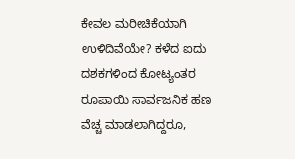ಕೇವಲ ಮರೀಚಿಕೆಯಾಗಿ ಉಳಿದಿವೆಯೇ? ಕಳೆದ ಐದು ದಶಕಗಳಿಂದ ಕೋಟ್ಯಂತರ ರೂಪಾಯಿ ಸಾರ್ವಜನಿಕ ಹಣ ವೆಚ್ಚ ಮಾಡಲಾಗಿದ್ದರೂ,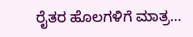ರೈತರ ಹೊಲಗಳಿಗೆ ಮಾತ್ರ…